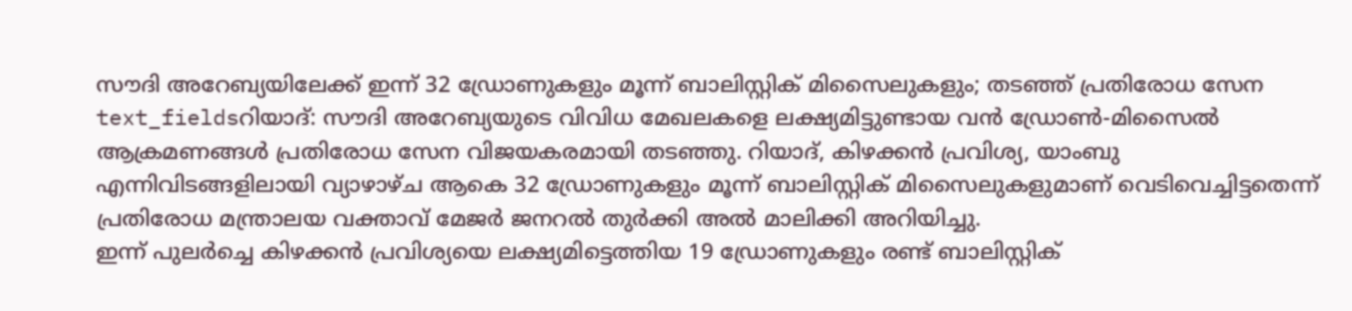സൗദി അറേബ്യയിലേക്ക് ഇന്ന് 32 ഡ്രോണുകളും മൂന്ന് ബാലിസ്റ്റിക് മിസൈലുകളും; തടഞ്ഞ് പ്രതിരോധ സേന
text_fieldsറിയാദ്: സൗദി അറേബ്യയുടെ വിവിധ മേഖലകളെ ലക്ഷ്യമിട്ടുണ്ടായ വൻ ഡ്രോൺ-മിസൈൽ ആക്രമണങ്ങൾ പ്രതിരോധ സേന വിജയകരമായി തടഞ്ഞു. റിയാദ്, കിഴക്കൻ പ്രവിശ്യ, യാംബു എന്നിവിടങ്ങളിലായി വ്യാഴാഴ്ച ആകെ 32 ഡ്രോണുകളും മൂന്ന് ബാലിസ്റ്റിക് മിസൈലുകളുമാണ് വെടിവെച്ചിട്ടതെന്ന് പ്രതിരോധ മന്ത്രാലയ വക്താവ് മേജർ ജനറൽ തുർക്കി അൽ മാലിക്കി അറിയിച്ചു.
ഇന്ന് പുലർച്ചെ കിഴക്കൻ പ്രവിശ്യയെ ലക്ഷ്യമിട്ടെത്തിയ 19 ഡ്രോണുകളും രണ്ട് ബാലിസ്റ്റിക്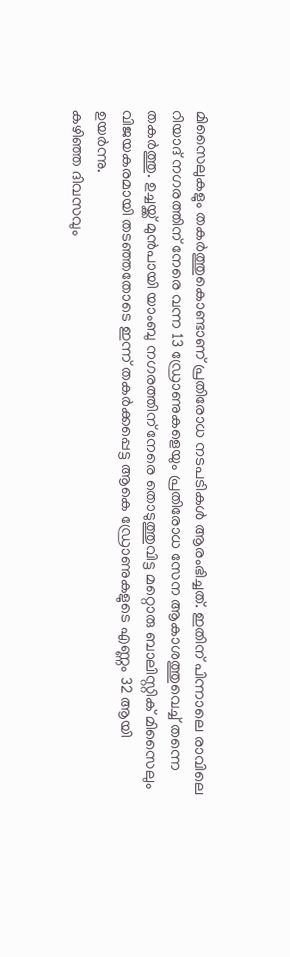മിസൈലുകളും തകർത്തുകൊണ്ടാണ് പ്രതിരോധ നടപടികൾ ആരംഭിച്ചത്. ഇതിന് പിന്നാലെ രാവിലെ റിയാദ് നഗരത്തിന് നേരെ വന്ന 13 ഡ്രോണുകളെയും പ്രതിരോധ സേന ആകാശത്തുവെച്ച് തന്നെ തകർത്തു. ഉച്ചയ്ക്ക് മുൻപായി യാംബു നഗരത്തിന് നേരെ തൊടുത്തുവിട്ട മറ്റൊരു ബാലിസ്റ്റിക് മിസൈലും വിജയകരമായി തടഞ്ഞതോടെ ഇന്ന് തകർക്കപ്പെട്ട ആകെ ഡ്രോണുകളുടെ എണ്ണം 32 ആയി ഉയർന്നു.
കഴിഞ്ഞ ദിവസവും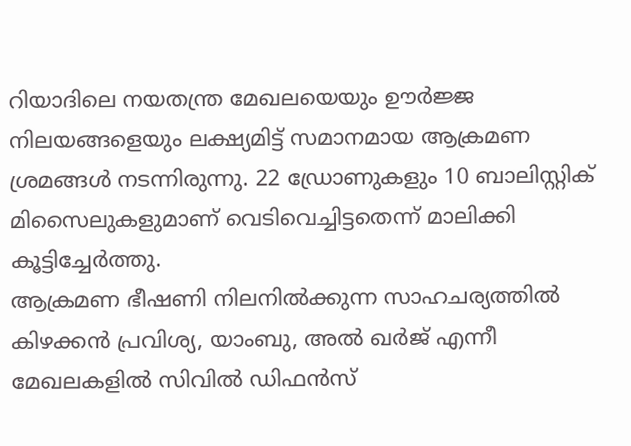റിയാദിലെ നയതന്ത്ര മേഖലയെയും ഊർജ്ജ നിലയങ്ങളെയും ലക്ഷ്യമിട്ട് സമാനമായ ആക്രമണ ശ്രമങ്ങൾ നടന്നിരുന്നു. 22 ഡ്രോണുകളും 10 ബാലിസ്റ്റിക് മിസൈലുകളുമാണ് വെടിവെച്ചിട്ടതെന്ന് മാലിക്കി കൂട്ടിച്ചേർത്തു.
ആക്രമണ ഭീഷണി നിലനിൽക്കുന്ന സാഹചര്യത്തിൽ കിഴക്കൻ പ്രവിശ്യ, യാംബു, അൽ ഖർജ് എന്നീ മേഖലകളിൽ സിവിൽ ഡിഫൻസ്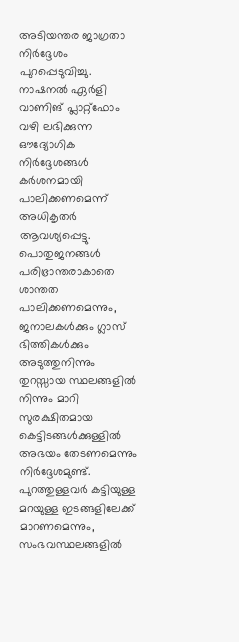അടിയന്തര ജാഗ്രതാ നിർദ്ദേശം പുറപ്പെടുവിച്ചു. നാഷനൽ ഏർളി വാണിങ് പ്ലാറ്റ്ഫോം വഴി ലഭിക്കുന്ന ഔദ്യോഗിക നിർദ്ദേശങ്ങൾ കർശനമായി പാലിക്കണമെന്ന് അധികൃതർ ആവശ്യപ്പെട്ടു.
പൊതുജനങ്ങൾ പരിഭ്രാന്തരാകാതെ ശാന്തത പാലിക്കണമെന്നും, ജനാലകൾക്കും ഗ്ലാസ് ഭിത്തികൾക്കും അടുത്തുനിന്നും തുറസ്സായ സ്ഥലങ്ങളിൽ നിന്നും മാറി സുരക്ഷിതമായ കെട്ടിടങ്ങൾക്കുള്ളിൽ അഭയം തേടണമെന്നും നിർദ്ദേശമുണ്ട്. പുറത്തുള്ളവർ കട്ടിയുള്ള മറയുള്ള ഇടങ്ങളിലേക്ക് മാറണമെന്നും, സംഭവസ്ഥലങ്ങളിൽ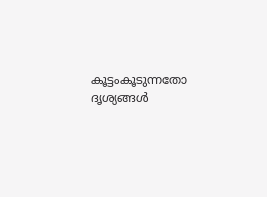കൂട്ടംകൂടുന്നതോ ദൃശ്യങ്ങൾ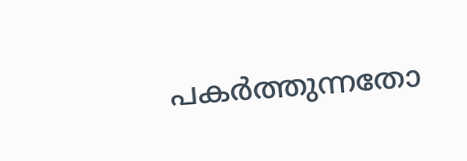പകർത്തുന്നതോ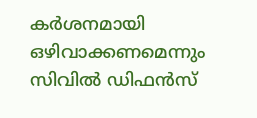കർശനമായി ഒഴിവാക്കണമെന്നും സിവിൽ ഡിഫൻസ്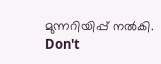മുന്നറിയിപ്പ് നൽകി.
Don't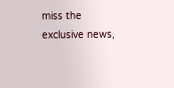miss the exclusive news,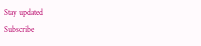Stay updated
Subscribe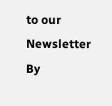to our Newsletter
By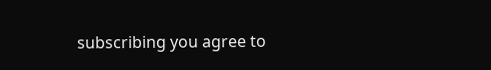subscribing you agree to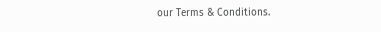our Terms & Conditions.